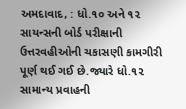અમદાવાદ, : ધો.૧૦ અને ૧૨ સાયન્સની બોર્ડ પરીક્ષાની ઉત્તરવહીઓની ચકાસણી કામગીરી પૂર્ણ થઈ ગઈ છે.જ્યારે ધો.૧૨ સામાન્ય પ્રવાહની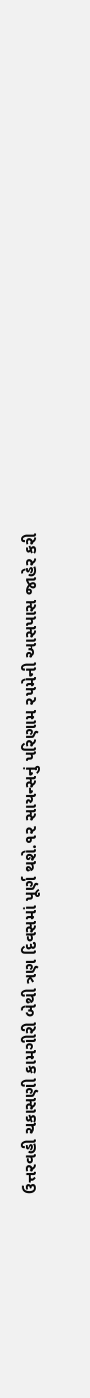ઉત્તરવહી ચકાસણી કામગીરી બેથી ત્રણ દિવસમાં પૂર્ણ થશે.૧૨ સાયન્સનું પરિણામ ૨૫મેની આસપાસ જાહેર કરી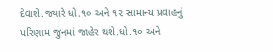દેવાશે.જ્યારે ધો.૧૦ અને ૧૨ સામાન્ય પ્રવાહનું પરિણામ જુનમાં જાહેર થશે.ધો.૧૦ અને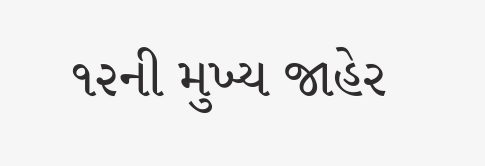૧૨ની મુખ્ય જાહેર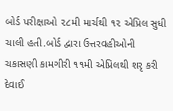બોર્ડ પરીક્ષાઓ ૨૮મી માર્ચથી ૧૨ એપ્રિલ સુધી ચાલી હતી.બોર્ડ દ્વારા ઉત્તરવહીઓની ચકાસણી કામગીરી ૧૧મી એપ્રિલથી શરૃ કરી દેવાઈ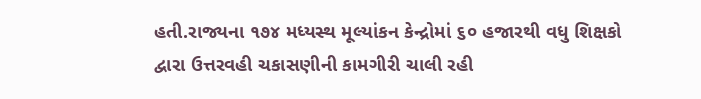હતી.રાજ્યના ૧૭૪ મધ્યસ્થ મૂલ્યાંકન કેન્દ્રોમાં ૬૦ હજારથી વધુ શિક્ષકો દ્વારા ઉત્તરવહી ચકાસણીની કામગીરી ચાલી રહી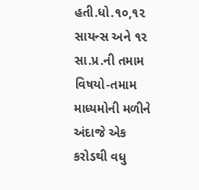હતી.ધો.૧૦,૧૨ સાયન્સ અને ૧૨ સા.પ્ર.ની તમામ વિષયો-તમામ માધ્યમોની મળીને અંદાજે એક કરોડથી વધુ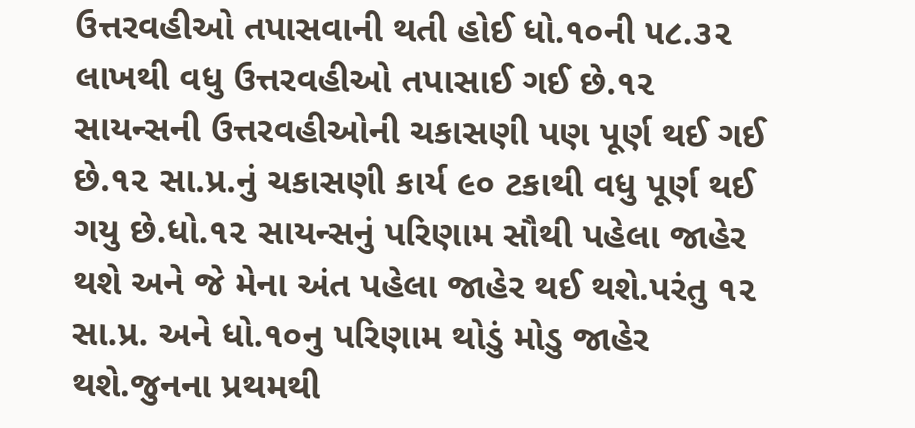ઉત્તરવહીઓ તપાસવાની થતી હોઈ ધો.૧૦ની ૫૮.૩૨ લાખથી વધુ ઉત્તરવહીઓ તપાસાઈ ગઈ છે.૧૨ સાયન્સની ઉત્તરવહીઓની ચકાસણી પણ પૂર્ણ થઈ ગઈ છે.૧૨ સા.પ્ર.નું ચકાસણી કાર્ય ૯૦ ટકાથી વધુ પૂર્ણ થઈ ગયુ છે.ધો.૧૨ સાયન્સનું પરિણામ સૌથી પહેલા જાહેર થશે અને જે મેના અંત પહેલા જાહેર થઈ થશે.પરંતુ ૧૨ સા.પ્ર. અને ધો.૧૦નુ પરિણામ થોડું મોડુ જાહેર થશે.જુનના પ્રથમથી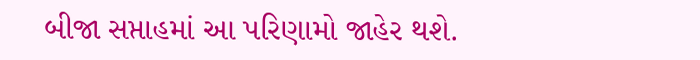બીજા સપ્તાહમાં આ પરિણામો જાહેર થશે.